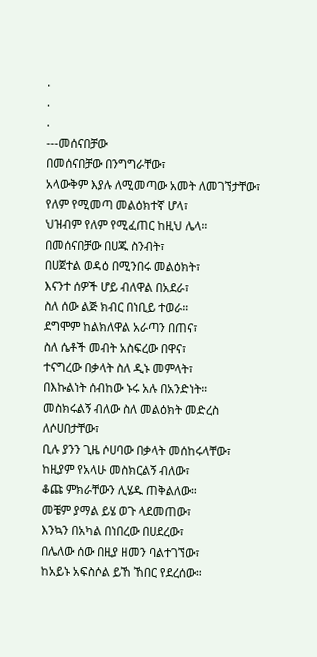.
.
.
---መሰናበቻው
በመሰናበቻው በንግግራቸው፣
አላውቅም እያሉ ለሚመጣው አመት ለመገኘታቸው፣
የለም የሚመጣ መልዕክተኛ ሆላ፣
ህዝብም የለም የሚፈጠር ከዚህ ሌላ።
በመሰናበቻው በሀጁ ስንብት፣
በሀጀተል ወዳዕ በሚንበሩ መልዕክት፣
እናንተ ሰዎች ሆይ ብለዋል በአደራ፣
ስለ ሰው ልጅ ክብር በነቢይ ተወራ።
ደግሞም ከልክለዋል አራጣን በጠና፣
ስለ ሴቶች መብት አስፍረው በዋና፣
ተናግረው በቃላት ስለ ዲኑ መምላት፣
በእኩልነት ሰብከው ኑሩ አሉ በአንድነት።
መስክሩልኝ ብለው ስለ መልዕክት መድረስ
ለሶሀበታቸው፣
ቢሉ ያንን ጊዜ ሶሀባው በቃላት መሰከሩላቸው፣
ከዚያም የአላሁ መስክርልኝ ብለው፣
ቆጩ ምክራቸውን ሊሄዱ ጠቅልለው።
መቼም ያማል ይሄ ወጉ ላደመጠው፣
እንኳን በአካል በነበረው በሀደረው፣
በሌለው ሰው በዚያ ዘመን ባልተገኘው፣
ከአይኑ አፍስሶል ይኸ ኸበር የደረሰው።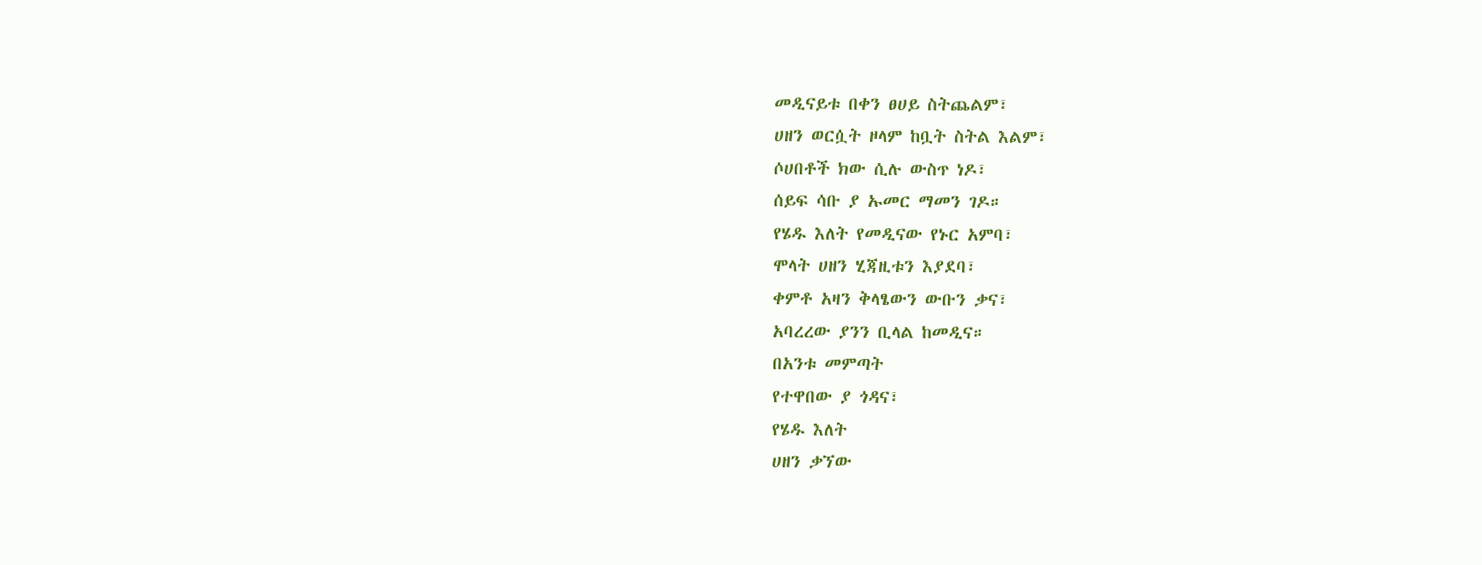መዲናይቱ በቀን ፀሀይ ስትጨልም፣
ሀዘን ወርሷት ዞላም ከቧት ስትል እልም፣
ሶሀበቶች ክው ሲሉ ውስጥ ነዶ፣
ሰይፍ ሳቡ ያ ኡመር ማመን ገዶ።
የሄዱ እለት የመዲናው የኑር አምባ፣
ሞላት ሀዘን ሂጃዚቱን እያደባ፣
ቀምቶ አዛን ቅላፄውን ውቡን ቃና፣
አባረረው ያንን ቢላል ከመዲና።
በአንቱ መምጣት
የተዋበው ያ ጎዳና፣
የሄዱ እለት
ሀዘን ቃኘው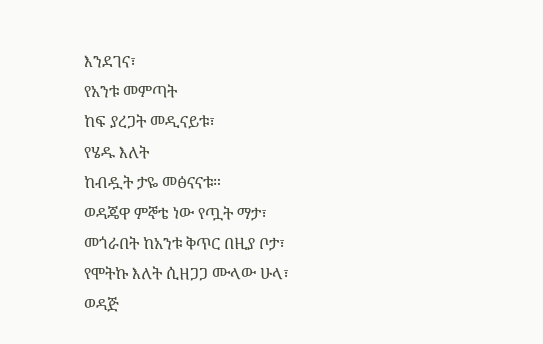እንደገና፣
የአንቱ መምጣት
ከፍ ያረጋት መዲናይቱ፣
የሄዱ እለት
ከብዷት ታዬ መፅናናቱ።
ወዳጄዋ ምኞቴ ነው የጧት ማታ፣
መጎራበት ከአንቱ ቅጥር በዚያ ቦታ፣
የሞትኩ እለት ሲዘጋጋ ሙላው ሁላ፣
ወዳጅ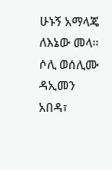ሁኑኝ አማላጄ ለእኔው መላ።
ሶሊ ወሰሊሙ ዳኢመን አበዳ፣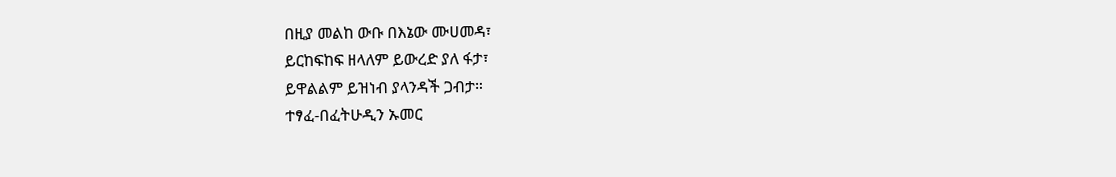በዚያ መልከ ውቡ በእኔው ሙሀመዳ፣
ይርከፍከፍ ዘላለም ይውረድ ያለ ፋታ፣
ይዋልልም ይዝነብ ያላንዳች ጋብታ።
ተፃፈ-በፈትሁዲን ኡመር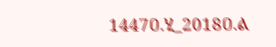1447ዐ.ሂ_2018ዐ.ል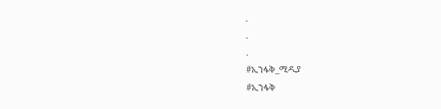.
.
.
#ኢንፋቅ_ሚዲያ
#ኢንፋቅ